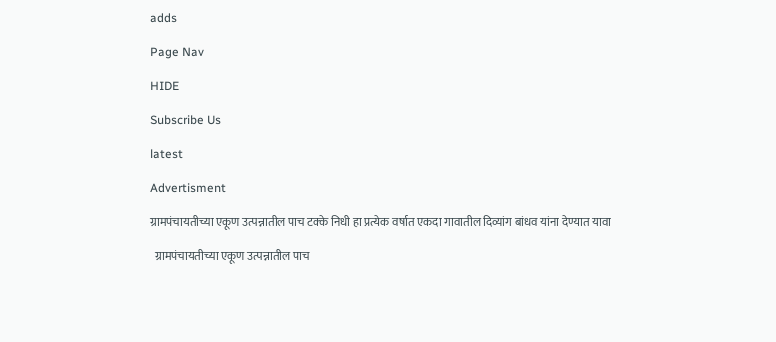adds

Page Nav

HIDE

Subscribe Us

latest

Advertisment

ग्रामपंचायतीच्या एकूण उत्पन्नातील पाच टक्के निधी हा प्रत्येक वर्षात एकदा गावातील दिव्यांग बांधव यांना देण्यात यावा

  ग्रामपंचायतीच्या एकूण उत्पन्नातील पाच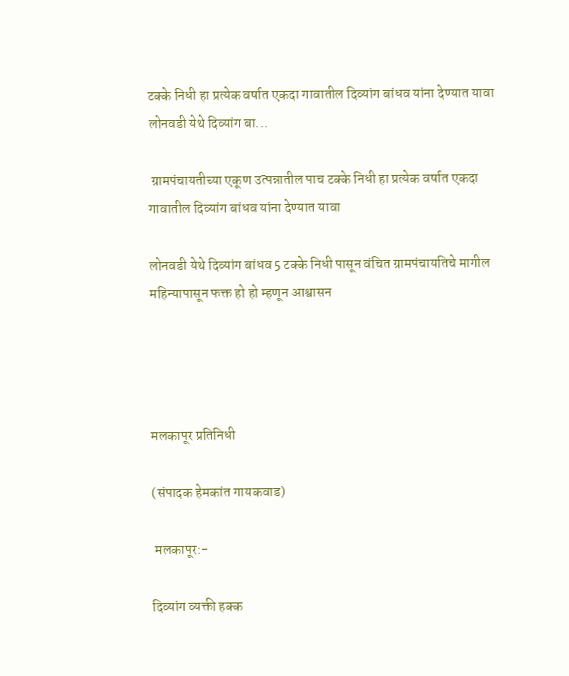टक्के निधी हा प्रत्येक वर्षात एकदा गावातील दिव्यांग बांधव यांना देण्यात यावा लोनवडी येथे दिव्यांग बा...

 ग्रामपंचायतीच्या एकूण उत्पन्नातील पाच टक्के निधी हा प्रत्येक वर्षात एकदा गावातील दिव्यांग बांधव यांना देण्यात यावा

लोनवडी येथे दिव्यांग बांधव 5 टक्के निधी पासून वंचित ग्रामपंचायतिचे मागील महिन्यापासून फक्त हो हो म्हणून आश्वासन




मलकापूर प्रतिनिधी

(संपादक हेमकांत गायकवाड)

 मलकापूर:-

दिव्यांग व्यक्ती हक्क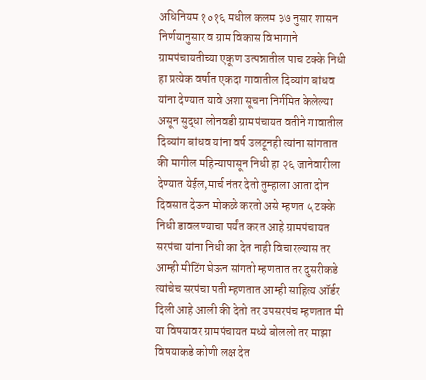अधिनियम १०१६ मधील कलम ३७ नुसार शासन निर्णयानुसार व ग्राम विकास विभागाने ग्रामपंचायतीच्या एकूण उत्पन्नातील पाच टक्के निधी हा प्रत्येक वर्षात एकदा गावातील दिव्यांग बांधव यांना देण्यात यावे अशा सूचना निर्गमित केलेल्या असून सुद्धा लोनवडी ग्रामपंचायत वतीने गावातील दिव्यांग बांधव यांना वर्ष उलटूनही त्यांना सांगतात की मागील महिन्यापासून निधी हा २६ जानेवारीला देण्यात येईल,मार्च नंतर देतो तुम्हाला आता दोन दिवसात देऊन मोकळे करतो असे म्हणत ५ टक्के निधी डावलण्याचा पर्यंत करत आहे ग्रामपंचायत सरपंचा यांना निधी का देत नाही विचारल्यास तर आम्ही मीटिंग घेऊन सांगतो म्हणतात तर दुसरीकडे त्यांचेच सरपंचा पती म्हणतात आम्ही साहित्य ऑर्डर दिली आहे आली की देतो तर उपसरपंच म्हणतात मी या विषयावर ग्रामपंचायत मध्ये बोललो तर माझा विषयाकडे कोणी लक्ष देत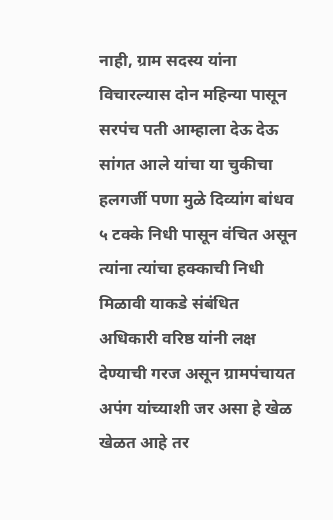नाही, ग्राम सदस्य यांना विचारल्यास दोन महिन्या पासून सरपंच पती आम्हाला देऊ देऊ सांगत आले यांचा या चुकीचा हलगर्जी पणा मुळे दिव्यांग बांधव ५ टक्के निधी पासून वंचित असून त्यांना त्यांचा हक्काची निधी मिळावी याकडे संबंधित अधिकारी वरिष्ठ यांनी लक्ष देण्याची गरज असून ग्रामपंचायत अपंग यांच्याशी जर असा हे खेळ खेळत आहे तर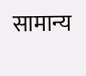सामान्य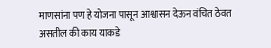माणसांना पण हे योजना पासून आश्वासन देऊन वंचित ठेवत असतील की काय याकडे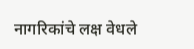नागरिकांचे लक्ष वेधले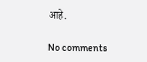आहे.

No comments